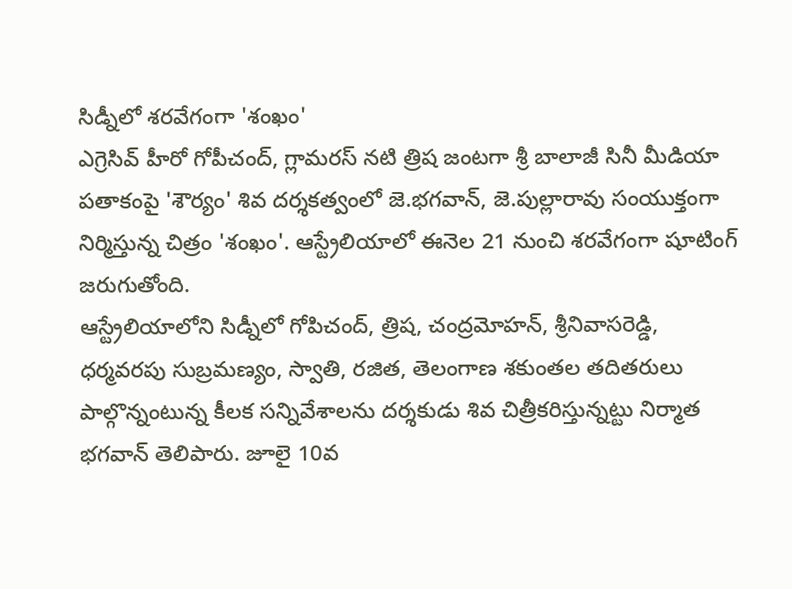సిడ్నీలో శరవేగంగా 'శంఖం'
ఎగ్రెసివ్ హీరో గోపీచంద్, గ్లామరస్ నటి త్రిష జంటగా శ్రీ బాలాజీ సినీ మీడియా పతాకంపై 'శౌర్యం' శివ దర్శకత్వంలో జె.భగవాన్, జె.పుల్లారావు సంయుక్తంగా నిర్మిస్తున్న చిత్రం 'శంఖం'. ఆస్ట్రేలియాలో ఈనెల 21 నుంచి శరవేగంగా షూటింగ్ జరుగుతోంది.
ఆస్ట్రేలియాలోని సిడ్నీలో గోపిచంద్, త్రిష, చంద్రమోహన్, శ్రీనివాసరెడ్డి, ధర్మవరపు సుబ్రమణ్యం, స్వాతి, రజిత, తెలంగాణ శకుంతల తదితరులు పాల్గొన్నంటున్న కీలక సన్నివేశాలను దర్శకుడు శివ చిత్రీకరిస్తున్నట్టు నిర్మాత భగవాన్ తెలిపారు. జూలై 10వ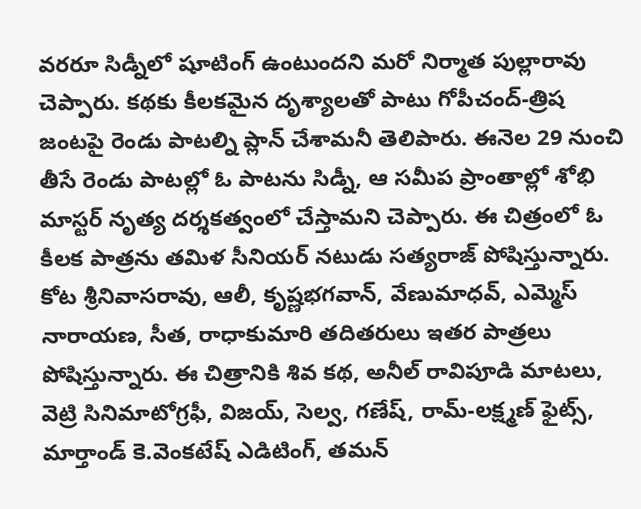వరరూ సిడ్నీలో షూటింగ్ ఉంటుందని మరో నిర్మాత పుల్లారావు చెప్పారు. కథకు కీలకమైన దృశ్యాలతో పాటు గోపీచంద్-త్రిష జంటపై రెండు పాటల్ని ప్లాన్ చేశామనీ తెలిపారు. ఈనెల 29 నుంచి తీసే రెండు పాటల్లో ఓ పాటను సిడ్నీ, ఆ సమీప ప్రాంతాల్లో శోభి మాస్టర్ నృత్య దర్శకత్వంలో చేస్తామని చెప్పారు. ఈ చిత్రంలో ఓ కీలక పాత్రను తమిళ సీనియర్ నటుడు సత్యరాజ్ పోషిస్తున్నారు. కోట శ్రీనివాసరావు, ఆలీ, కృష్ణభగవాన్, వేణుమాధవ్, ఎమ్మెస్ నారాయణ, సీత, రాధాకుమారి తదితరులు ఇతర పాత్రలు పోషిస్తున్నారు. ఈ చిత్రానికి శివ కథ, అనీల్ రావిపూడి మాటలు, వెట్రి సినిమాటోగ్రఫీ, విజయ్, సెల్వ, గణేష్, రామ్-లక్ష్మణ్ ఫైట్స్, మార్తాండ్ కె.వెంకటేష్ ఎడిటింగ్, తమన్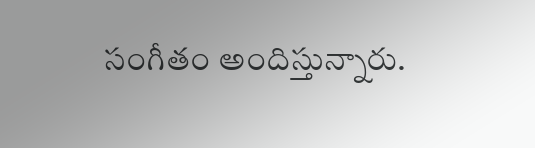సంగీతం అందిస్తున్నారు.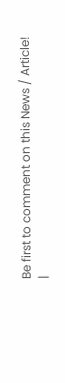Be first to comment on this News / Article!
|